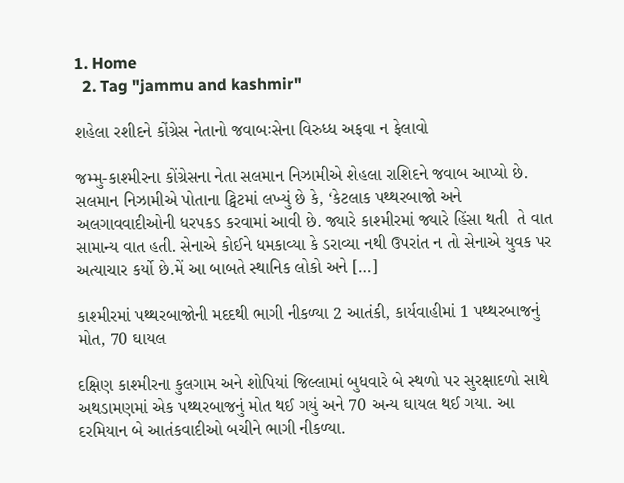1. Home
  2. Tag "jammu and kashmir"

શહેલા રશીદને કોંગ્રેસ નેતાનો જવાબઃસેના વિરુધ્ધ અફવા ન ફેલાવો

જમ્મુ-કાશ્મીરના કોંગ્રેસના નેતા સલમાન નિઝામીએ શેહલા રાશિદને જવાબ આપ્યો છે. સલમાન નિઝામીએ પોતાના ટ્વિટમાં લખ્યું છે કે, ‘કેટલાક પથ્થરબાજો અને અલગાવવાદીઓની ધરપકડ કરવામાં આવી છે. જ્યારે કાશ્મીરમાં જ્યારે હિંસા થતી  તે વાત  સામાન્ય વાત હતી. સેનાએ કોઈને ધમકાવ્યા કે ડરાવ્યા નથી ઉપરાંત ન તો સેનાએ યુવક પર અત્યાચાર કર્યો છે.મેં આ બાબતે સ્થાનિક લોકો અને […]

કાશ્મીરમાં પથ્થરબાજોની મદદથી ભાગી નીકળ્યા 2 આતંકી, કાર્યવાહીમાં 1 પથ્થરબાજનું મોત, 70 ઘાયલ

દક્ષિણ કાશ્મીરના કુલગામ અને શોપિયાં જિલ્લામાં બુધવારે બે સ્થળો પર સુરક્ષાદળો સાથે અથડામણમાં એક પથ્થરબાજનું મોત થઈ ગયું અને 70 અન્ય ઘાયલ થઈ ગયા. આ દરમિયાન બે આતંકવાદીઓ બચીને ભાગી નીકળ્યા.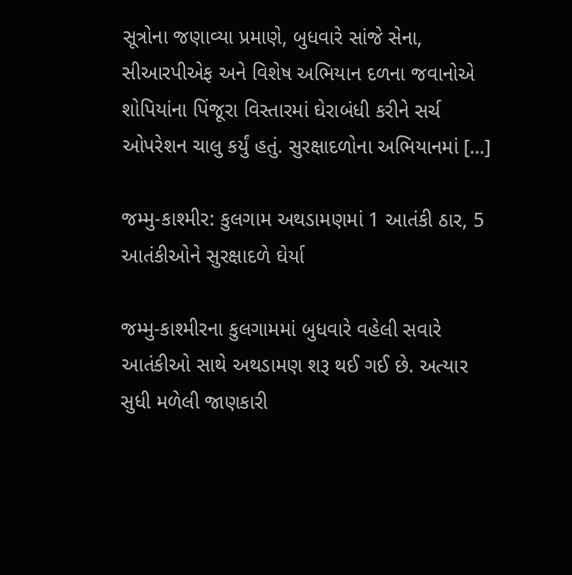સૂત્રોના જણાવ્યા પ્રમાણે, બુધવારે સાંજે સેના, સીઆરપીએફ અને વિશેષ અભિયાન દળના જવાનોએ શોપિયાંના પિંજૂરા વિસ્તારમાં ઘેરાબંધી કરીને સર્ચ ઓપરેશન ચાલુ કર્યું હતું. સુરક્ષાદળોના અભિયાનમાં […]

જમ્મુ-કાશ્મીર: કુલગામ અથડામણમાં 1 આતંકી ઠાર, 5 આતંકીઓને સુરક્ષાદળે ઘેર્યા

જમ્મુ-કાશ્મીરના કુલગામમાં બુધવારે વહેલી સવારે આતંકીઓ સાથે અથડામણ શરૂ થઈ ગઈ છે. અત્યાર સુધી મળેલી જાણકારી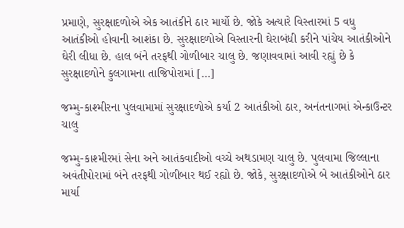પ્રમાણે, સુરક્ષાદળોએ એક આતંકીને ઠાર માર્યો છે. જોકે અત્યારે વિસ્તારમાં 5 વધુ આતંકીઓ હોવાની આશંકા છે. સુરક્ષાદળોએ વિસ્તારની ઘેરાબંધી કરીને પાંચેય આતંકીઓને ઘેરી લીધા છે. હાલ બંને તરફથી ગોળીબાર ચાલુ છે. જણાવવામાં આવી રહ્યું છે કે સુરક્ષાદળોને કુલગામના તાજિપોરામાં […]

જમ્મુ-કાશ્મીરના પુલવામામાં સુરક્ષાદળોએ કર્યા 2 આતંકીઓ ઠાર, અનંતનાગમાં એન્કાઉન્ટર ચાલુ

જમ્મુ-કાશ્મીરમાં સેના અને આતંકવાદીઓ વચ્ચે અથડામણ ચાલુ છે. પુલવામા જિલ્લાના અવંતીપોરામાં બંને તરફથી ગોળીબાર થઈ રહ્યો છે. જોકે, સુરક્ષાદળોએ બે આતંકીઓને ઠાર માર્યા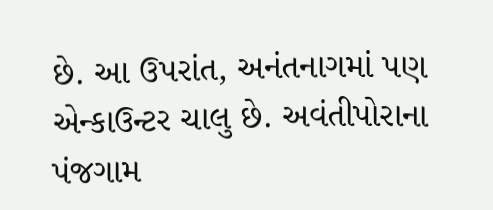છે. આ ઉપરાંત, અનંતનાગમાં પણ એન્કાઉન્ટર ચાલુ છે. અવંતીપોરાના પંજગામ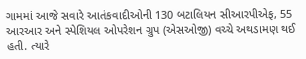ગામમાં આજે સવારે આતંકવાદીઓની 130 બટાલિયન સીઆરપીએફ, 55 આરઆર અને સ્પેશિયલ ઓપરેશન ગ્રુપ (એસઓજી) વચ્ચે અથડામણ થઈ હતી. ત્યારે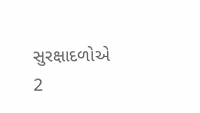સુરક્ષાદળોએ 2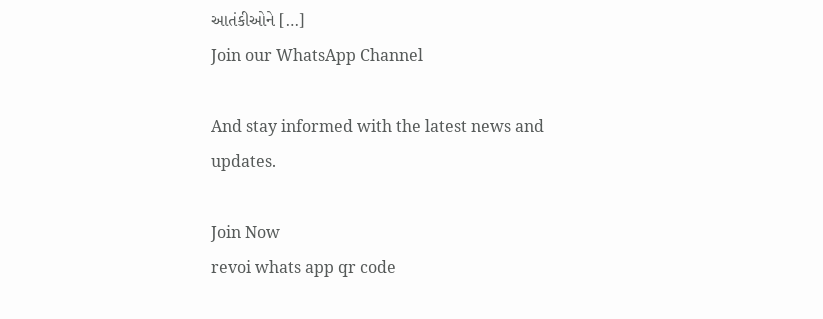આતંકીઓને […]
Join our WhatsApp Channel

And stay informed with the latest news and updates.

Join Now
revoi whats app qr code